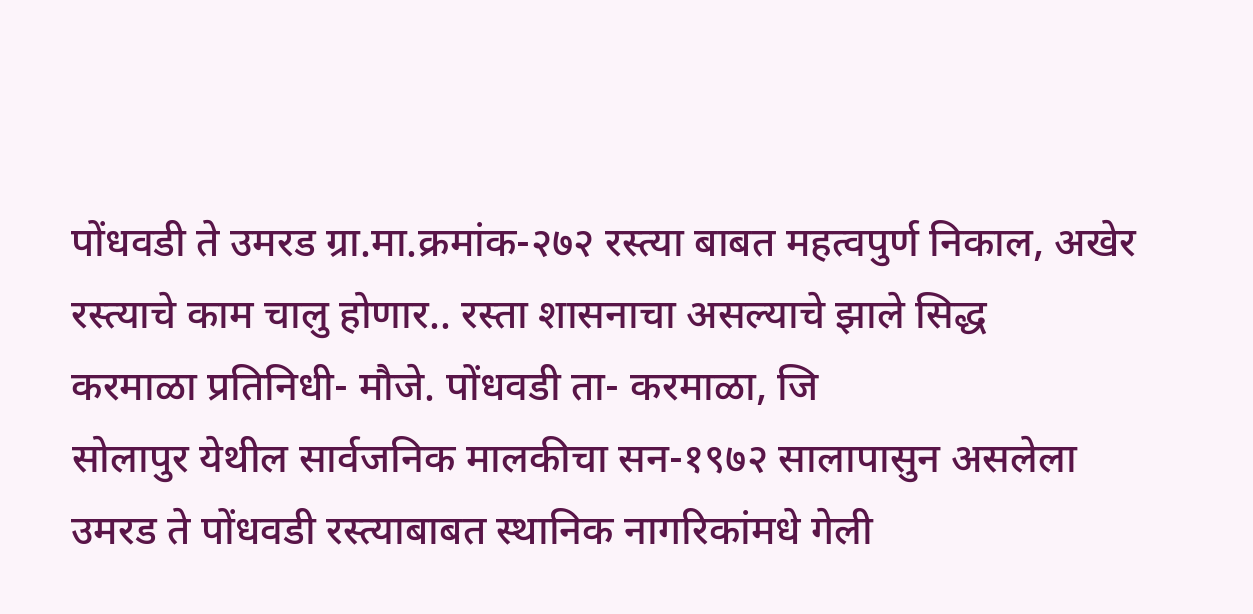पोंधवडी ते उमरड ग्रा.मा.क्रमांक-२७२ रस्त्या बाबत महत्वपुर्ण निकाल, अखेर रस्त्याचे काम चालु होणार.. रस्ता शासनाचा असल्याचे झाले सिद्ध
करमाळा प्रतिनिधी- मौजे. पोंधवडी ता- करमाळा, जि
सोलापुर येथील सार्वजनिक मालकीचा सन-१९७२ सालापासुन असलेला उमरड ते पोंधवडी रस्त्याबाबत स्थानिक नागरिकांमधे गेली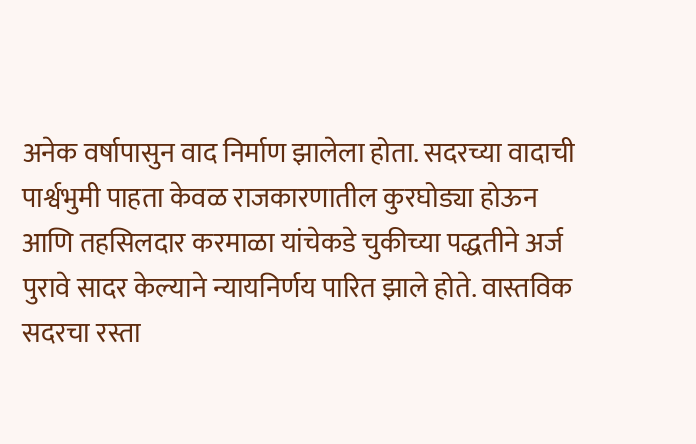अनेक वर्षापासुन वाद निर्माण झालेला होता. सदरच्या वादाची पार्श्वभुमी पाहता केवळ राजकारणातील कुरघोड्या होऊन आणि तहसिलदार करमाळा यांचेकडे चुकीच्या पद्धतीने अर्ज पुरावे सादर केल्याने न्यायनिर्णय पारित झाले होते. वास्तविक सदरचा रस्ता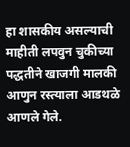हा शासकीय असल्याची माहीती लपवुन चुकीच्या पद्धतीने खाजगी मालकी आणुन रस्त्याला आडथळे आणले गेले.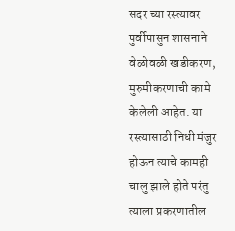सदर च्या रस्त्यावर पुर्वीपासुन शासनाने वेळोवळी खडीकरण, मुरुमीकरणाची कामे केलेली आहेत. या रस्त्यासाठी निधी मंजुर होऊन त्याचे कामही चालु झाले होते परंतु त्याला प्रकरणातील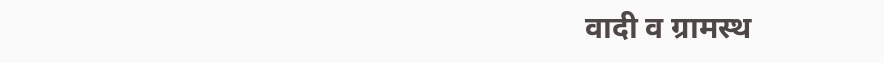वादी व ग्रामस्थ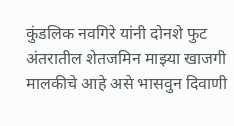कुंडलिक नवगिरे यांनी दोनशे फुट अंतरातील शेतजमिन माझ्या खाजगी मालकीचे आहे असे भासवुन दिवाणी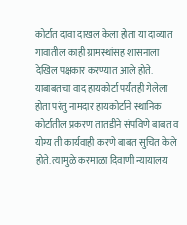कोर्टात दावा दाखल केला होता या दाव्यात गावातील काही ग्रामस्थांसह शासनाला देखिल पक्षकार करण्यात आले होते. याबाबतचा वाद हायकोर्टा पर्यंतही गेलेला होता परंतु नामदार हायकोर्टाने स्थानिक कोर्टातील प्रकरण तातडीने संपविणे बाबत व योग्य ती कार्यवाही करणे बाबत सुचित केले होते. त्यामुळे करमाळा दिवाणी न्यायालय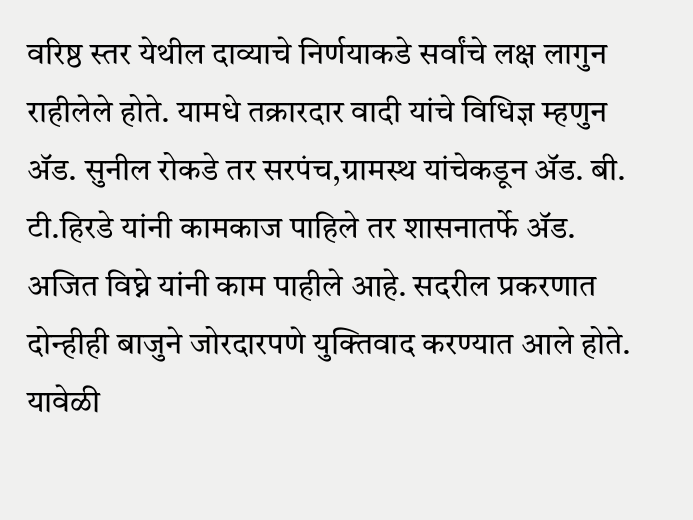वरिष्ठ स्तर येथील दाव्याचे निर्णयाकडे सर्वांचे लक्ष लागुन राहीलेले होते. यामधे तक्रारदार वादी यांचे विधिज्ञ म्हणुन ॲड. सुनील रोकडे तर सरपंच,ग्रामस्थ यांचेकडून ॲड. बी. टी.हिरडे यांनी कामकाज पाहिले तर शासनातर्फे ॲड. अजित विघ्ने यांनी काम पाहीले आहे. सदरील प्रकरणात दोन्हीही बाजुने जोरदारपणे युक्तिवाद करण्यात आले होते. यावेळी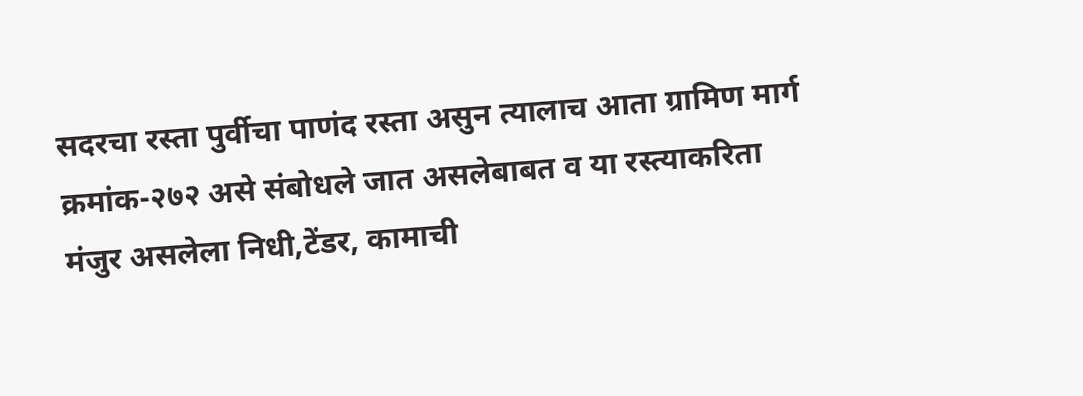सदरचा रस्ता पुर्वीचा पाणंद रस्ता असुन त्यालाच आता ग्रामिण मार्ग क्रमांक-२७२ असे संबोधले जात असलेबाबत व या रस्त्याकरिता मंजुर असलेला निधी,टेंडर, कामाची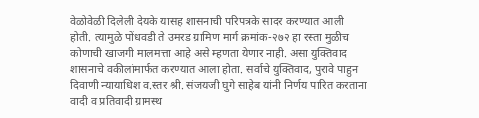वेळोवेळी दिलेली देयके यासह शासनाची परिपत्रके सादर करण्यात आली होती. त्यामुळे पोंधवडी ते उमरड ग्रामिण मार्ग क्रमांक-२७२ हा रस्ता मुळीच कोणाची खाजगी मालमत्ता आहे असे म्हणता येणार नाही. असा युक्तिवाद शासनाचे वकीलांमार्फत करण्यात आला होता. सर्वाचे युक्तिवाद, पुरावे पाहुन दिवाणी न्यायाधिश व.स्तर श्री. संजयजी घुगे साहेब यांनी निर्णय पारित करताना वादी व प्रतिवादी ग्रामस्थ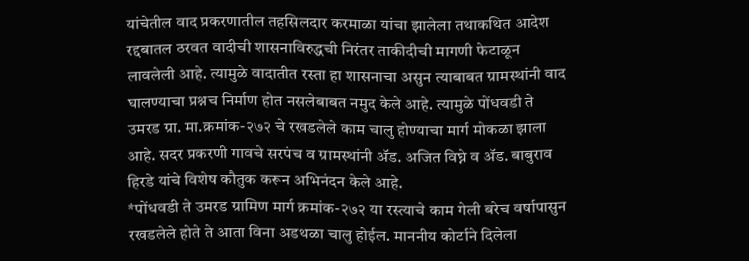यांचेतील वाद प्रकरणातील तहसिलदार करमाळा यांचा झालेला तथाकथित आदेश रद्दबातल ठरवत वादीची शासनाविरुद्धची निरंतर ताकीदीची मागणी फेटाळून लावलेली आहे. त्यामुळे वादातीत रस्ता हा शासनाचा असुन त्याबाबत ग्रामस्थांनी वाद घालण्याचा प्रश्नच निर्माण होत नसलेबाबत नमुद केले आहे. त्यामुळे पोंधवडी ते उमरड ग्रा. मा.क्रमांक-२७२ चे रखडलेले काम चालु होण्याचा मार्ग मोकळा झाला आहे. सदर प्रकरणी गावचे सरपंच व ग्रामस्थांनी ॲड. अजित विघ्ने व ॲड. बाबुराव हिरडे यांचे विशेष कौतुक करून अभिनंदन केले आहे.
*पोंधवडी ते उमरड ग्रामिण मार्ग क्रमांक-२७२ या रस्त्याचे काम गेली बरेच वर्षापासुन रखडलेले होते ते आता विना अडथळा चालु होईल. माननीय कोर्टाने दिलेला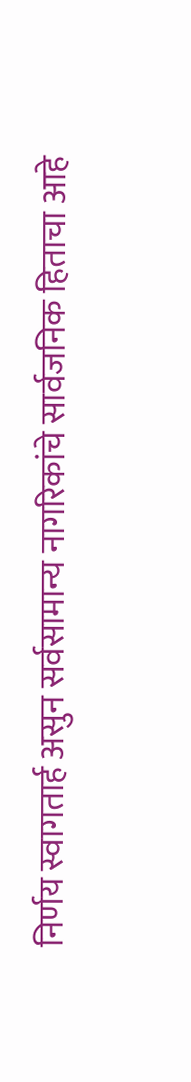निर्णय स्वागतार्ह असुन सर्वसामान्य नागरिकांचे सार्वजनिक हिताचा आहे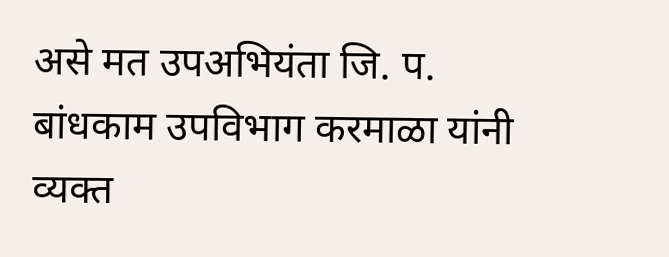असे मत उपअभियंता जि. प. बांधकाम उपविभाग करमाळा यांनी व्यक्त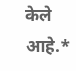केले आहे.*